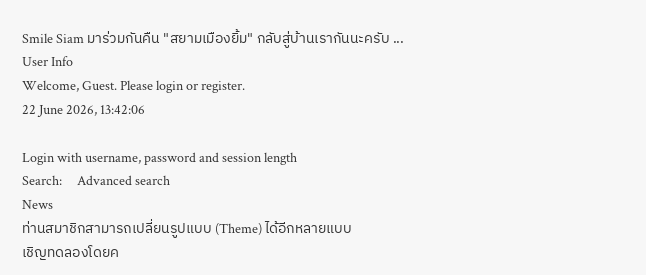Smile Siam มาร่วมกันคืน "สยามเมืองยิ้ม" กลับสู่บ้านเรากันนะครับ ...
User Info
Welcome, Guest. Please login or register.
22 June 2026, 13:42:06

Login with username, password and session length
Search:     Advanced search
News
ท่านสมาชิกสามารถเปลี่ยนรูปแบบ (Theme) ได้อีกหลายแบบ
เชิญทดลองโดยค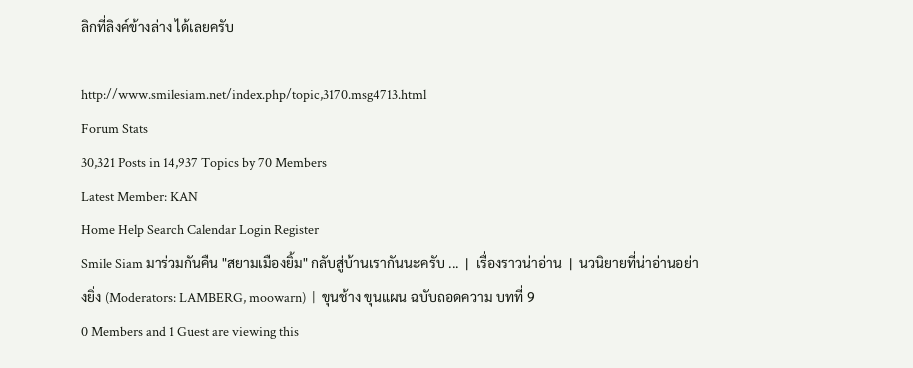ลิกที่ลิงค์ข้างล่าง ได้เลยครับ

http://www.smilesiam.net/index.php/topic,3170.msg4713.html
Forum Stats
30,321 Posts in 14,937 Topics by 70 Members
Latest Member: KAN
Home Help Search Calendar Login Register
Smile Siam มาร่วมกันคืน "สยามเมืองยิ้ม" กลับสู่บ้านเรากันนะครับ ...  |  เรื่องราวน่าอ่าน  |  นวนิยายที่น่าอ่านอย่างยิ่ง (Moderators: LAMBERG, moowarn)  |  ขุนช้าง ขุนแผน ฉบับถอดความ บทที่ 9
0 Members and 1 Guest are viewing this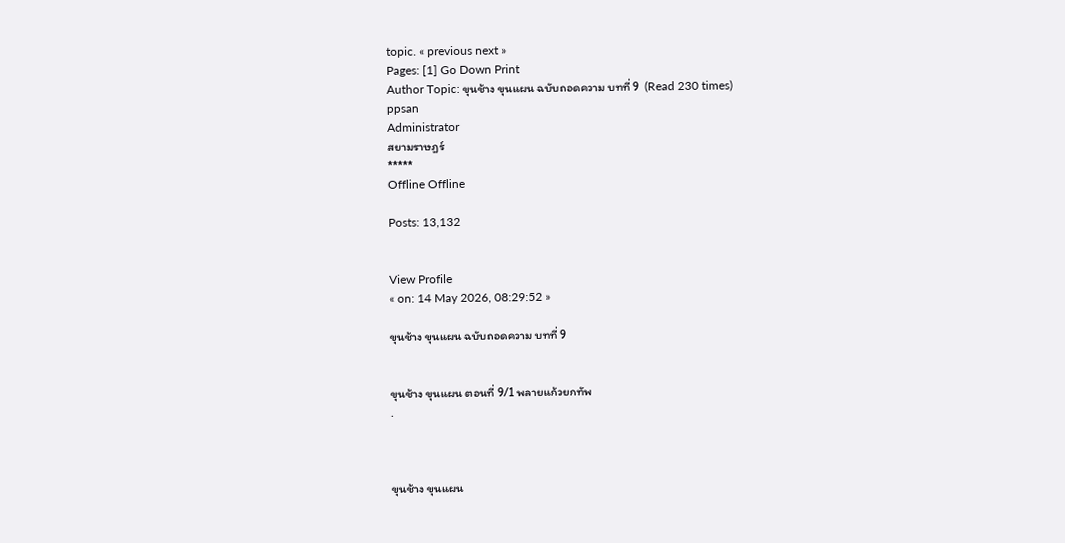topic. « previous next »
Pages: [1] Go Down Print
Author Topic: ขุนช้าง ขุนแผน ฉบับถอดความ บทที่ 9  (Read 230 times)
ppsan
Administrator
สยามราษฎร์
*****
Offline Offline

Posts: 13,132


View Profile
« on: 14 May 2026, 08:29:52 »

ขุนช้าง ขุนแผน ฉบับถอดความ บทที่ 9


ขุนช้าง ขุนแผน ตอนที่ 9/1 พลายแก้วยกทัพ
.



ขุนช้าง ขุนแผน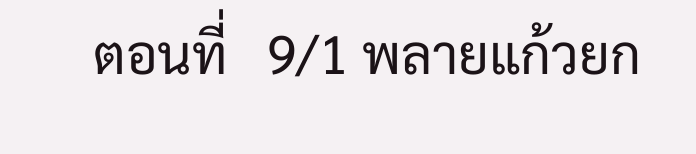ตอนที่   9/1 พลายแก้วยก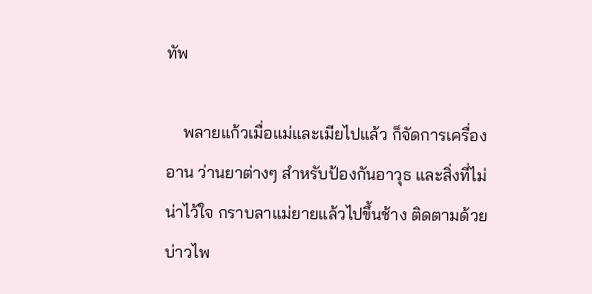ทัพ

    พลายแก้วเมื่อแม่และเมียไปแล้ว ก็จัดการเครื่องอาน ว่านยาต่างๆ สำหรับป้องกันอาวุธ และสิ่งที่ไม่น่าไว้ใจ กราบลาแม่ยายแล้วไปขึ้นช้าง ติดตามด้วยบ่าวไพ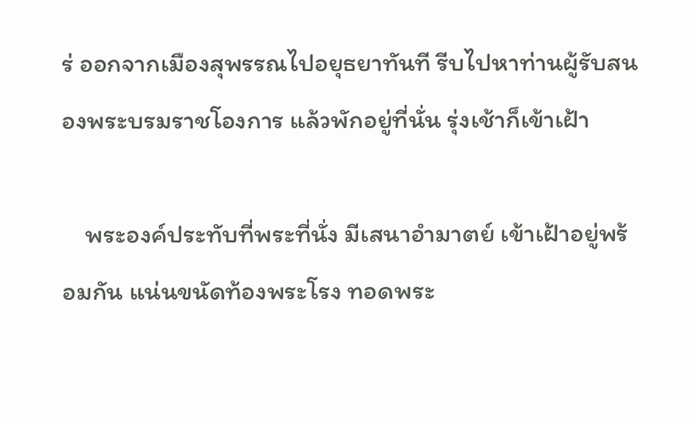ร่ ออกจากเมืองสุพรรณไปอยุธยาทันที รีบไปหาท่านผู้รับสนองพระบรมราชโองการ แล้วพักอยู่ที่นั่น รุ่งเช้าก็เข้าเฝ้า

    พระองค์ประทับที่พระที่นั่ง มีเสนาอำมาตย์ เข้าเฝ้าอยู่พร้อมกัน แน่นขนัดท้องพระโรง ทอดพระ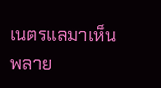เนตรแลมาเห็นพลาย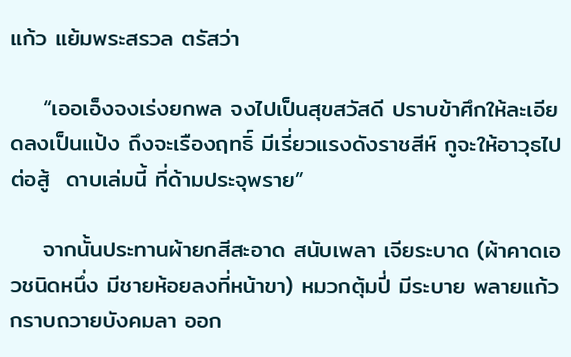แก้ว แย้มพระสรวล ตรัสว่า

    “เออเอ็งจงเร่งยกพล จงไปเป็นสุขสวัสดี ปราบข้าศึกให้ละเอียดลงเป็นแป้ง ถึงจะเรืองฤทธิ์ มีเรี่ยวแรงดังราชสีห์ กูจะให้อาวุธไปต่อสู้  ดาบเล่มนี้ ที่ด้ามประจุพราย”

    จากนั้นประทานผ้ายกสีสะอาด สนับเพลา เจียระบาด (ผ้าคาดเอวชนิดหนึ่ง มีชายห้อยลงที่หน้าขา) หมวกตุ้มปี่ มีระบาย พลายแก้วกราบถวายบังคมลา ออก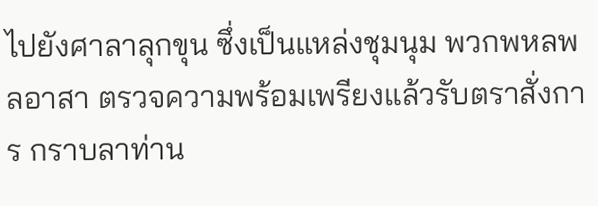ไปยังศาลาลุกขุน ซึ่งเป็นแหล่งชุมนุม พวกพหลพลอาสา ตรวจความพร้อมเพรียงแล้วรับตราสั่งการ กราบลาท่าน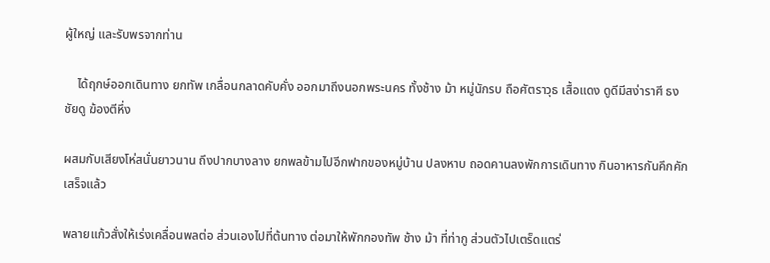ผู้ใหญ่ และรับพรจากท่าน

    ได้ฤกษ์ออกเดินทาง ยกทัพ เกลื่อนกลาดคับคั่ง ออกมาถึงนอกพระนคร ทั้งช้าง ม้า หมู่นักรบ ถือศัตราวุธ เสื้อแดง ดูดีมีสง่าราศี ธงชัยดู ฆ้องตีหึ่ง

ผสมกับเสียงโห่สนั่นยาวนาน ถึงปากบางลาง ยกพลข้ามไปอีกฟากของหมู่บ้าน ปลงหาบ ถอดคานลงพักการเดินทาง กินอาหารกันคึกคักเสร็จแล้ว

พลายแก้วสั่งให้เร่งเคลื่อนพลต่อ ส่วนเองไปที่ต้นทาง ต่อมาให้พักกองทัพ ช้าง ม้า ที่ท่ากู ส่วนตัวไปเตร็ดแตร่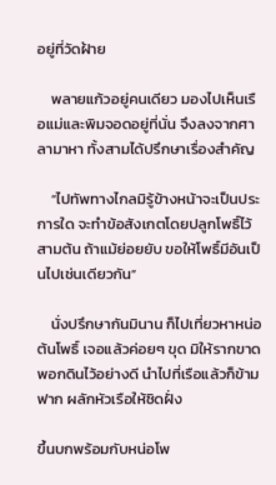อยู่ที่วัดฝ้าย

    พลายแก้วอยู่คนเดียว มองไปเห็นเรือแม่และพิมจอดอยู่ที่นั่น จึงลงจากศาลามาหา ทั้งสามได้ปรึกษาเรื่องสำคัญ

    “ไปทัพทางไกลมิรู้ข้างหน้าจะเป็นประการใด จะทำข้อสังเกตโดยปลูกโพธิ์ไว้ สามต้น ถ้าแม้ย่อยยับ ขอให้โพธิ์มีอันเป็นไปเช่นเดียวกัน”

    นั่งปรึกษากันมินาน ก็ไปเที่ยวหาหน่อต้นโพธิ์ เจอแล้วค่อยๆ ขุด มิให้รากขาดพอกดินไว้อย่างดี นำไปที่เรือแล้วก็ข้ามฟาก ผลักหัวเรือให้ชิดฝั่ง

ขึ้นบกพร้อมกับหน่อโพ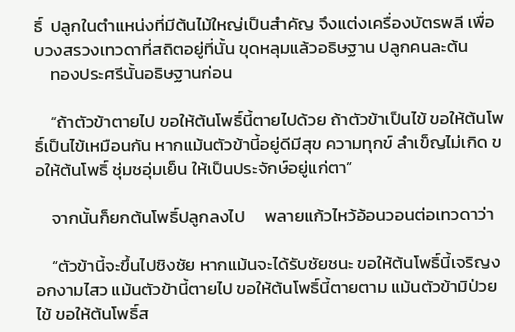ธิ์  ปลูกในตำแหน่งที่มีต้นไม้ใหญ่เป็นสำคัญ จึงแต่งเครื่องบัตรพลี เพื่อบวงสรวงเทวดาที่สถิตอยู่ที่นั้น ขุดหลุมแล้วอธิษฐาน ปลูกคนละต้น
    ทองประศรีนั้นอธิษฐานก่อน

    “ถ้าตัวข้าตายไป ขอให้ต้นโพธิ์นี้ตายไปด้วย ถ้าตัวข้าเป็นไข้ ขอให้ต้นโพธิ์เป็นไข้เหมือนกัน หากแม้นตัวข้านี้อยู่ดีมีสุข ความทุกข์ ลำเข็ญไม่เกิด ขอให้ต้นโพธิ์ ชุ่มชอุ่มเย็น ให้เป็นประจักษ์อยู่แก่ตา”

    จากนั้นก็ยกต้นโพธิ์ปลูกลงไป     พลายแก้วไหว้อ้อนวอนต่อเทวดาว่า

    “ตัวข้านี้จะขึ้นไปชิงชัย หากแม้นจะได้รับชัยชนะ ขอให้ต้นโพธิ์นี้เจริญงอกงามไสว แม้นตัวข้านี้ตายไป ขอให้ต้นโพธิ์นี้ตายตาม แม้นตัวข้ามิป่วยไข้ ขอให้ต้นโพธิ์ส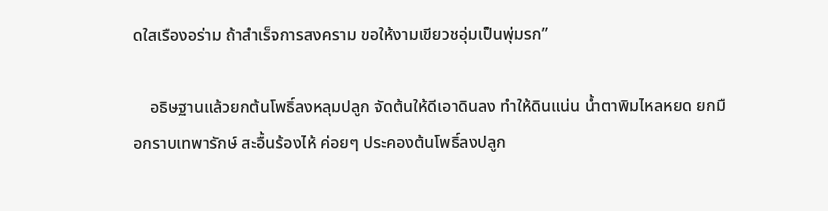ดใสเรืองอร่าม ถ้าสำเร็จการสงคราม ขอให้งามเขียวชอุ่มเป็นพุ่มรก”

    อธิษฐานแล้วยกต้นโพธิ์ลงหลุมปลูก จัดต้นให้ดีเอาดินลง ทำให้ดินแน่น น้ำตาพิมไหลหยด ยกมือกราบเทพารักษ์ สะอื้นร้องไห้ ค่อยๆ ประคองต้นโพธิ์ลงปลูก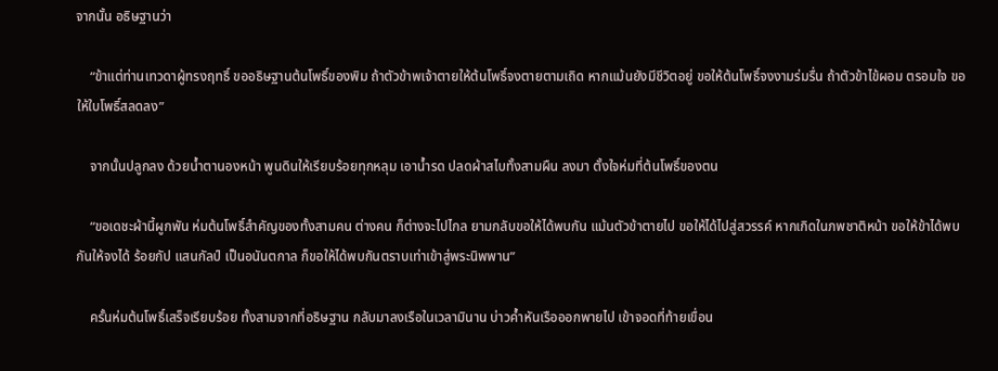จากนั้น อธิษฐานว่า

    “ข้าแต่ท่านเทวดาผู้ทรงฤทธิ์ ขออธิษฐานต้นโพธิ์ของพิม ถ้าตัวข้าพเจ้าตายให้ต้นโพธิ์จงตายตามเถิด หากแม้นยังมีชีวิตอยู่ ขอให้ต้นโพธิ์จงงามร่มรื่น ถ้าตัวข้าไข้ผอม ตรอมใจ ขอให้ใบโพธิ์สลดลง”

    จากนั้นปลูกลง ด้วยน้ำตานองหน้า พูนดินให้เรียบร้อยทุกหลุม เอาน้ำรด ปลดผ้าสไบทั้งสามผืน ลงมา ตั้งใจห่มที่ต้นโพธิ์ของตน

    “ขอเดชะผ้านี้ผูกพัน ห่มต้นโพธิ์สำคัญของทั้งสามคน ต่างคน ก็ต่างจะไปไกล ยามกลับขอให้ได้พบกัน แม้นตัวข้าตายไป ขอให้ได้ไปสู่สวรรค์ หากเกิดในภพชาติหน้า ขอให้ข้าได้พบกันให้จงได้ ร้อยกัป แสนกัลป์ เป็นอนันตกาล ก็ขอให้ได้พบกันตราบเท่าเข้าสู่พระนิพพาน”

    ครั้นห่มต้นโพธิ์เสร็จเรียบร้อย ทั้งสามจากที่อธิษฐาน กลับมาลงเรือในเวลามินาน บ่าวค้ำหันเรือออกพายไป เข้าจอดที่ท้ายเขื่อน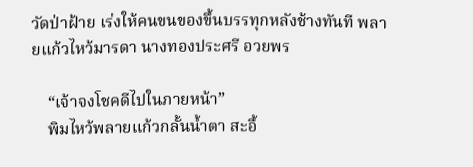วัดป่าฝ้าย เร่งให้คนขนของขึ้นบรรทุกหลังช้างทันที พลายแก้วไหว้มารดา นางทองประศรี อวยพร

    “เจ้าจงโชคดีไปในภายหน้า”
    พิมไหว้พลายแก้วกลั้นน้ำตา สะอื้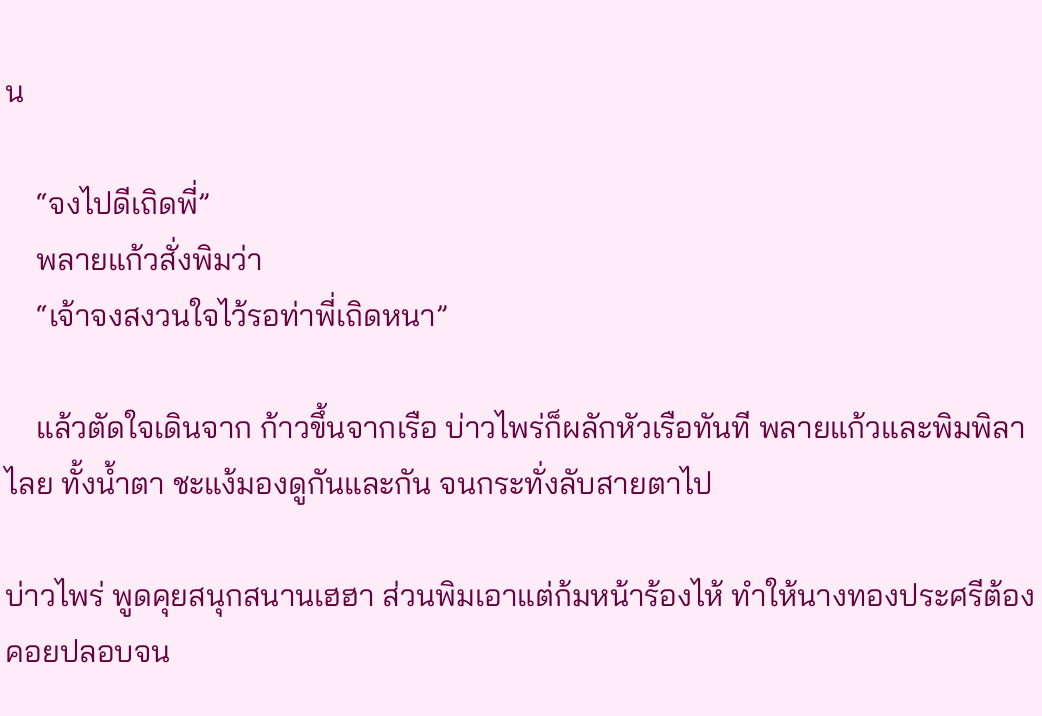น

    “จงไปดีเถิดพี่”
    พลายแก้วสั่งพิมว่า
    “เจ้าจงสงวนใจไว้รอท่าพี่เถิดหนา”

    แล้วตัดใจเดินจาก ก้าวขึ้นจากเรือ บ่าวไพร่ก็ผลักหัวเรือทันที พลายแก้วและพิมพิลาไลย ทั้งน้ำตา ชะแง้มองดูกันและกัน จนกระทั่งลับสายตาไป

บ่าวไพร่ พูดคุยสนุกสนานเฮฮา ส่วนพิมเอาแต่ก้มหน้าร้องไห้ ทำให้นางทองประศรีต้องคอยปลอบจน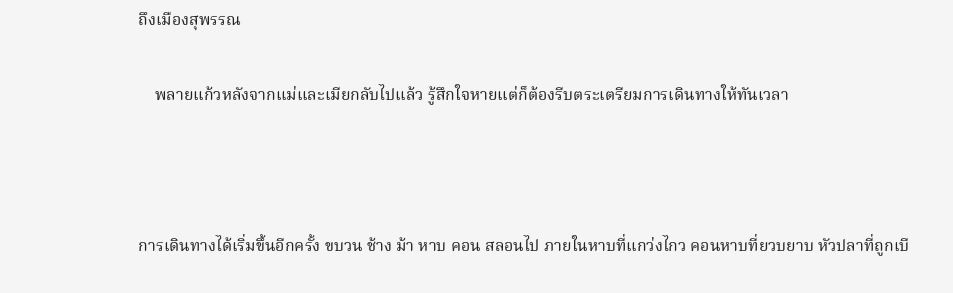ถึงเมืองสุพรรณ

    พลายแก้วหลังจากแม่และเมียกลับไปแล้ว รู้สึกใจหายแต่ก็ต้องรีบตระเตรียมการเดินทางให้ทันเวลา



การเดินทางได้เริ่มขึ้นอีกครั้ง ขบวน ช้าง ม้า หาบ คอน สลอนไป ภายในหาบที่แกว่งไกว คอนหาบที่ยวบยาบ หัวปลาที่ถูกเบี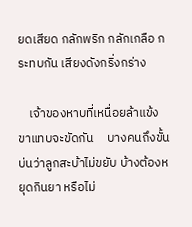ยดเสียด กลักพริก กลักเกลือ กระทบกัน เสียงดังกริ่งกร่าง

    เจ้าของหาบที่เหนื่อยล้าแข้งขาแทบจะขัดกัน     บางคนถึงขั้นบ่นว่าลูกสะบ้าไม่ขยับ บ้างต้องหยุดกินยา หรือไม่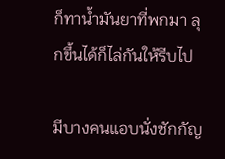ก็ทาน้ำมันยาที่พกมา ลุกขึ้นได้ก็ไล่กันให้รีบไป

มีบางคนแอบนั่งชักกัญ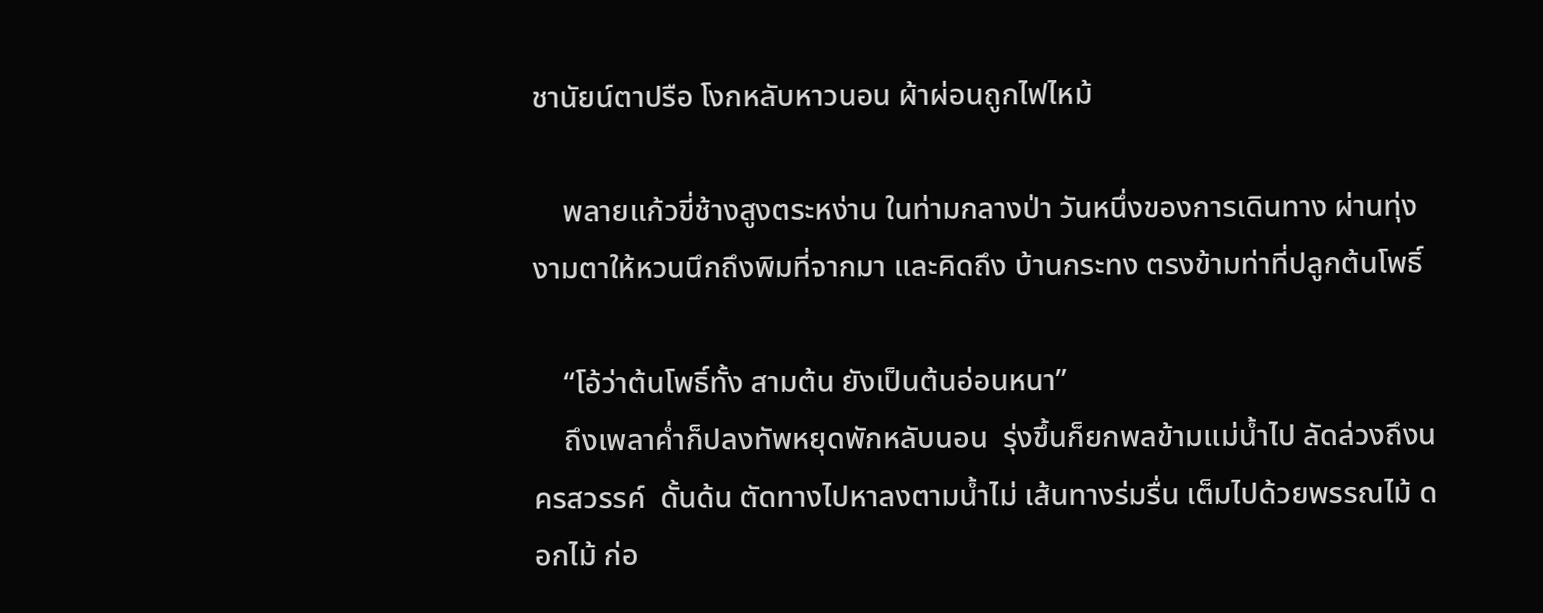ชานัยน์ตาปรือ โงกหลับหาวนอน ผ้าผ่อนถูกไฟไหม้

    พลายแก้วขี่ช้างสูงตระหง่าน ในท่ามกลางป่า วันหนึ่งของการเดินทาง ผ่านทุ่งงามตาให้หวนนึกถึงพิมที่จากมา และคิดถึง บ้านกระทง ตรงข้ามท่าที่ปลูกต้นโพธิ์

    “โอ้ว่าต้นโพธิ์ทั้ง สามต้น ยังเป็นต้นอ่อนหนา”
    ถึงเพลาค่ำก็ปลงทัพหยุดพักหลับนอน  รุ่งขึ้นก็ยกพลข้ามแม่น้ำไป ลัดล่วงถึงนครสวรรค์  ดั้นด้น ตัดทางไปหาลงตามน้ำไม่ เส้นทางร่มรื่น เต็มไปด้วยพรรณไม้ ดอกไม้ ก่อ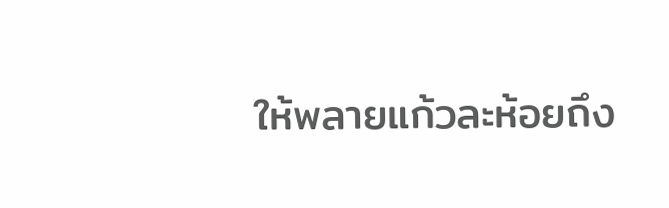ให้พลายแก้วละห้อยถึง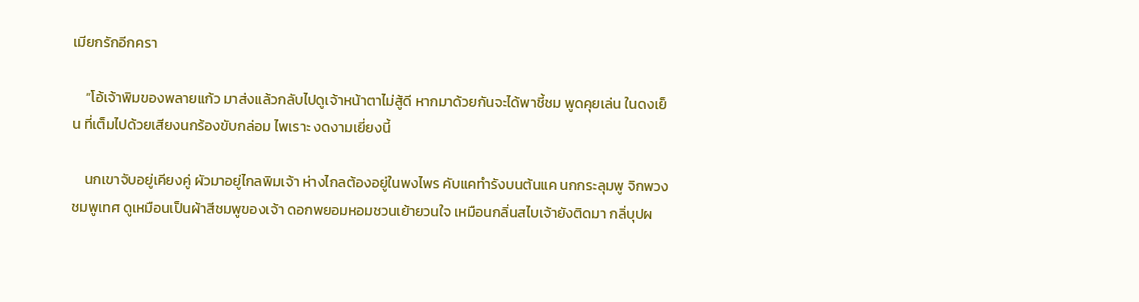เมียกรักอีกครา

    “โอ้เจ้าพิมของพลายแก้ว มาส่งแล้วกลับไปดูเจ้าหน้าตาไม่สู้ดี หากมาด้วยกันจะได้พาชี้ชม พูดคุยเล่น ในดงเย็น ที่เต็มไปด้วยเสียงนกร้องขับกล่อม ไพเราะ งดงามเยี่ยงนี้

    นกเขาจับอยู่เคียงคู่ ผัวมาอยู่ไกลพิมเจ้า ห่างไกลต้องอยู่ในพงไพร คับแคทำรังบนต้นแค นกกระลุมพู จิกพวงชมพูเทศ ดูเหมือนเป็นผ้าสีชมพูของเจ้า ดอกพยอมหอมชวนเย้ายวนใจ เหมือนกลิ่นสไบเจ้ายังติดมา กลิ่บุปผ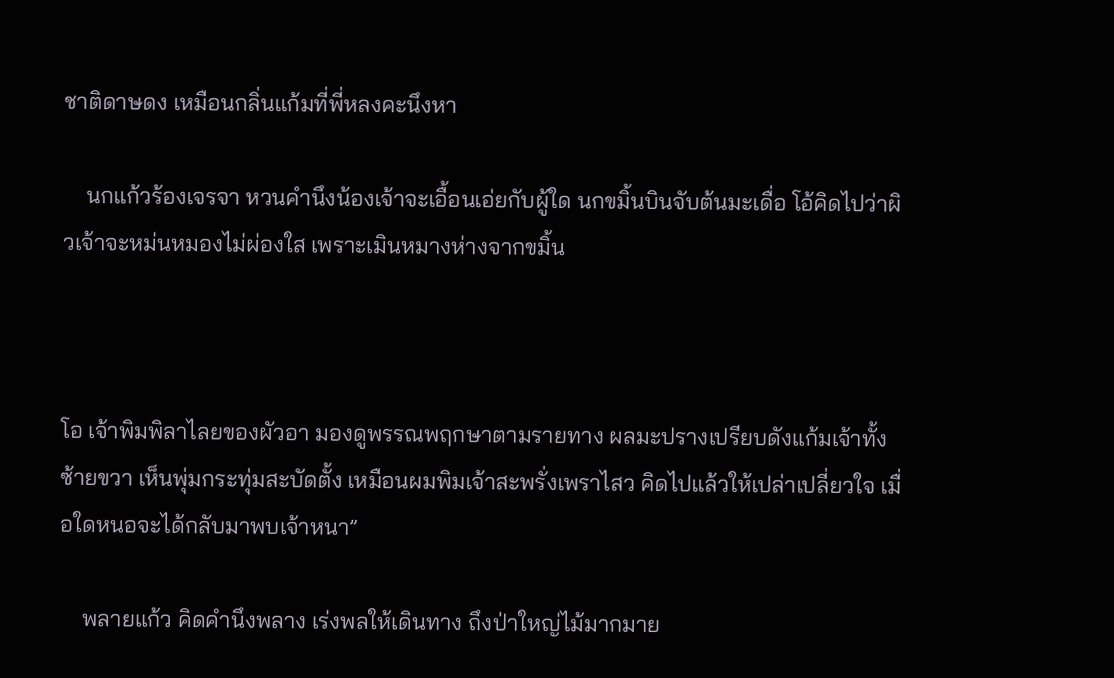ชาติดาษดง เหมือนกลิ่นแก้มที่พี่หลงคะนึงหา

    นกแก้วร้องเจรจา หวนคำนึงน้องเจ้าจะเอื้อนเอ่ยกับผู้ใด นกขมิ้นบินจับต้นมะเดื่อ โอ้คิดไปว่าผิวเจ้าจะหม่นหมองไม่ผ่องใส เพราะเมินหมางห่างจากขมิ้น



โอ เจ้าพิมพิลาไลยของผัวอา มองดูพรรณพฤกษาตามรายทาง ผลมะปรางเปรียบดังแก้มเจ้าทั้งซ้ายขวา เห็นพุ่มกระทุ่มสะบัดตั้ง เหมือนผมพิมเจ้าสะพรั่งเพราไสว คิดไปแล้วให้เปล่าเปลี่ยวใจ เมื่อใดหนอจะได้กลับมาพบเจ้าหนา”

    พลายแก้ว คิดคำนึงพลาง เร่งพลให้เดินทาง ถึงป่าใหญ่ไม้มากมาย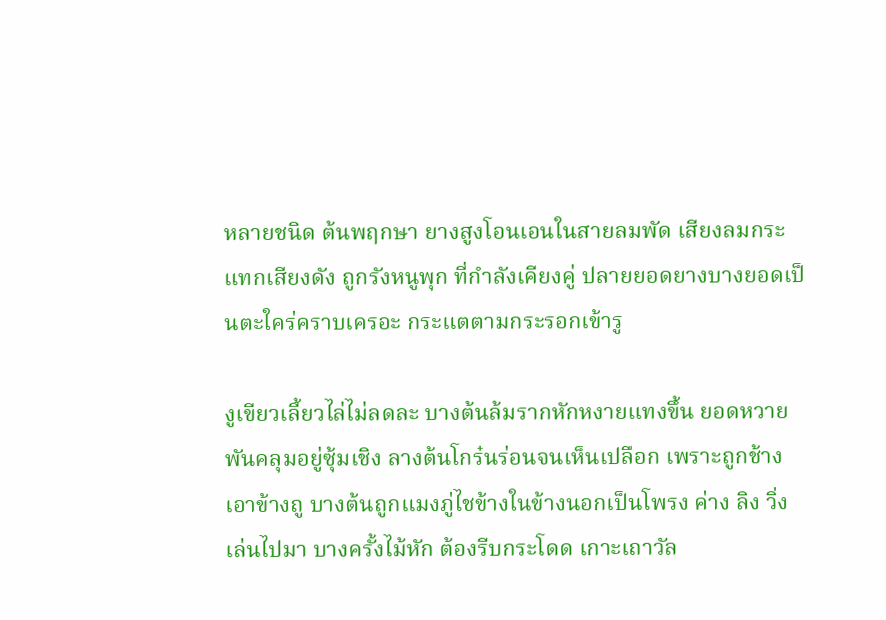หลายชนิด ต้นพฤกษา ยางสูงโอนเอนในสายลมพัด เสียงลมกระแทกเสียงดัง ถูกรังหนูพุก ที่กำลังเคียงคู่ ปลายยอดยางบางยอดเป็นตะใคร่คราบเครอะ กระแตตามกระรอกเข้ารู

งูเขียวเลี้ยวไล่ไม่ลดละ บางต้นล้มรากหักหงายแทงขึ้น ยอดหวายพันคลุมอยู่ซุ้มเชิง ลางต้นโกร๋นร่อนจนเห็นเปลือก เพราะถูกช้างเอาข้างถู บางต้นถูกแมงภู่ไชข้างในข้างนอกเป็นโพรง ค่าง ลิง วิ่งเล่นไปมา บางครั้งไม้หัก ต้องรีบกระโดด เกาะเถาวัล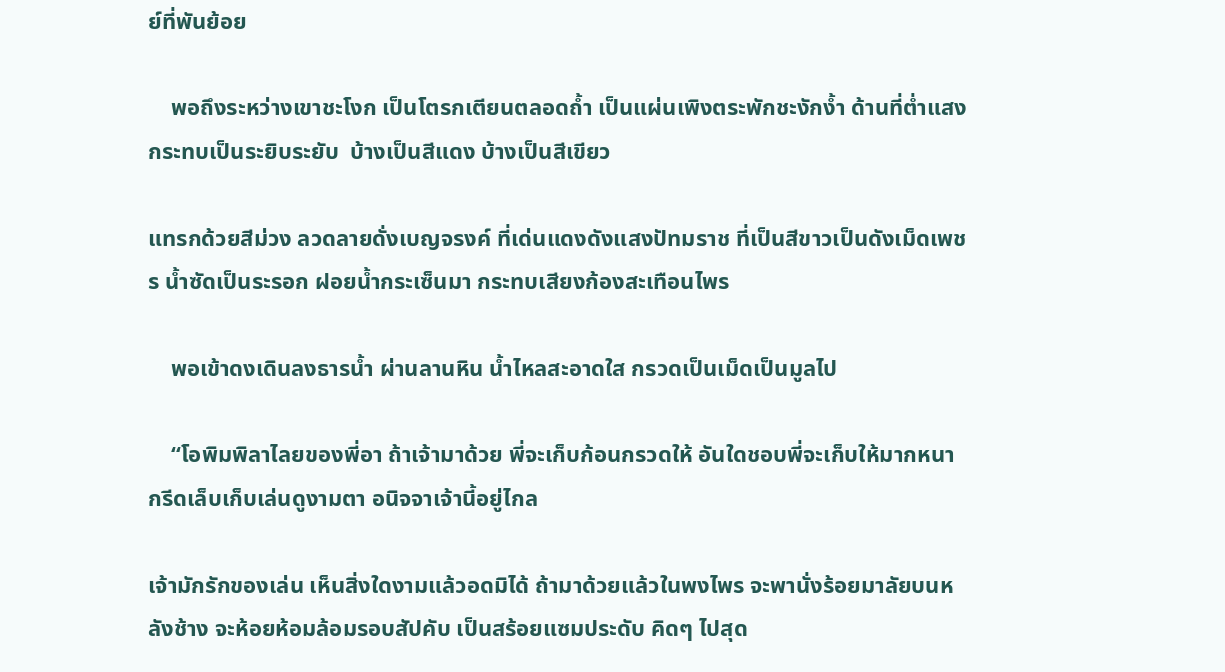ย์ที่พันย้อย

    พอถึงระหว่างเขาชะโงก เป็นโตรกเตียนตลอดถ้ำ เป็นแผ่นเพิงตระพักชะงักง้ำ ด้านที่ต่ำแสงกระทบเป็นระยิบระยับ  บ้างเป็นสีแดง บ้างเป็นสีเขียว

แทรกด้วยสีม่วง ลวดลายดั่งเบญจรงค์ ที่เด่นแดงดังแสงปัทมราช ที่เป็นสีขาวเป็นดังเม็ดเพชร น้ำซัดเป็นระรอก ฝอยน้ำกระเซ็นมา กระทบเสียงก้องสะเทือนไพร

    พอเข้าดงเดินลงธารน้ำ ผ่านลานหิน น้ำไหลสะอาดใส กรวดเป็นเม็ดเป็นมูลไป

    “โอพิมพิลาไลยของพี่อา ถ้าเจ้ามาด้วย พี่จะเก็บก้อนกรวดให้ อันใดชอบพี่จะเก็บให้มากหนา กรีดเล็บเก็บเล่นดูงามตา อนิจจาเจ้านี้อยู่ไกล

เจ้ามักรักของเล่น เห็นสิ่งใดงามแล้วอดมิได้ ถ้ามาด้วยแล้วในพงไพร จะพานั่งร้อยมาลัยบนหลังช้าง จะห้อยห้อมล้อมรอบสัปคับ เป็นสร้อยแซมประดับ คิดๆ ไปสุด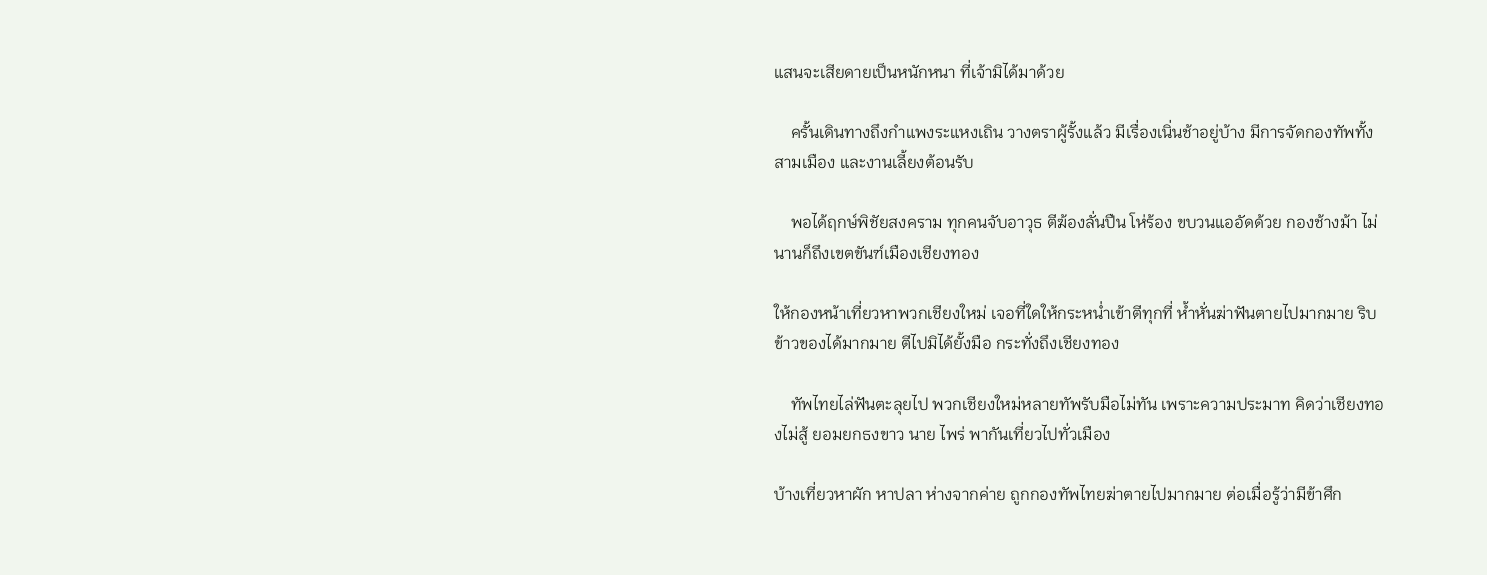แสนจะเสียดายเป็นหนักหนา ที่เจ้ามิได้มาด้วย

    ครั้นเดินทางถึงกำแพงระแหงเถิน วางตราผู้รั้งแล้ว มีเรื่องเนิ่นช้าอยู่บ้าง มีการจัดกองทัพทั้งสามเมือง และงานเลี้ยงต้อนรับ

    พอได้ฤกษ์พิชัยสงคราม ทุกคนจับอาวุธ ตีฆ้องลั่นปืน โห่ร้อง ขบวนแออัดด้วย กองช้างม้า ไม่นานก็ถึงเขตขันฑ์เมืองเชียงทอง

ให้กองหน้าเที่ยวหาพวกเชียงใหม่ เจอที่ใดให้กระหน่ำเข้าตีทุกที่ ห้ำหั่นฆ่าฟันตายไปมากมาย ริบข้าวของได้มากมาย ตีไปมิได้ยั้งมือ กระทั่งถึงเชียงทอง

    ทัพไทยไล่ฟันตะลุยไป พวกเชียงใหม่หลายทัพรับมือไม่ทัน เพราะความประมาท คิดว่าเชียงทองไม่สู้ ยอมยกธงขาว นาย ไพร่ พากันเที่ยวไปทั่วเมือง

บ้างเที่ยวหาผัก หาปลา ห่างจากค่าย ถูกกองทัพไทยฆ่าตายไปมากมาย ต่อเมื่อรู้ว่ามีข้าศึก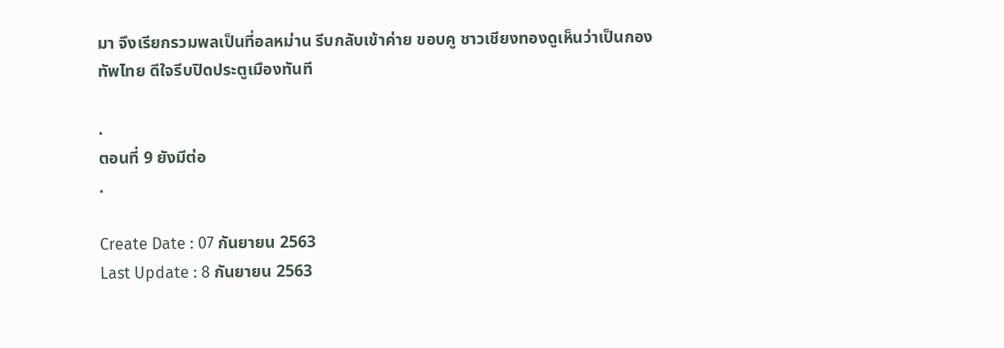มา จึงเรียกรวมพลเป็นที่อลหม่าน รีบกลับเข้าค่าย ขอบคู ชาวเชียงทองดูเห็นว่าเป็นกองทัพไทย ดีใจรีบปิดประตูเมืองทันที

.
ตอนที่ 9 ยังมีต่อ
.

Create Date : 07 กันยายน 2563
Last Update : 8 กันยายน 2563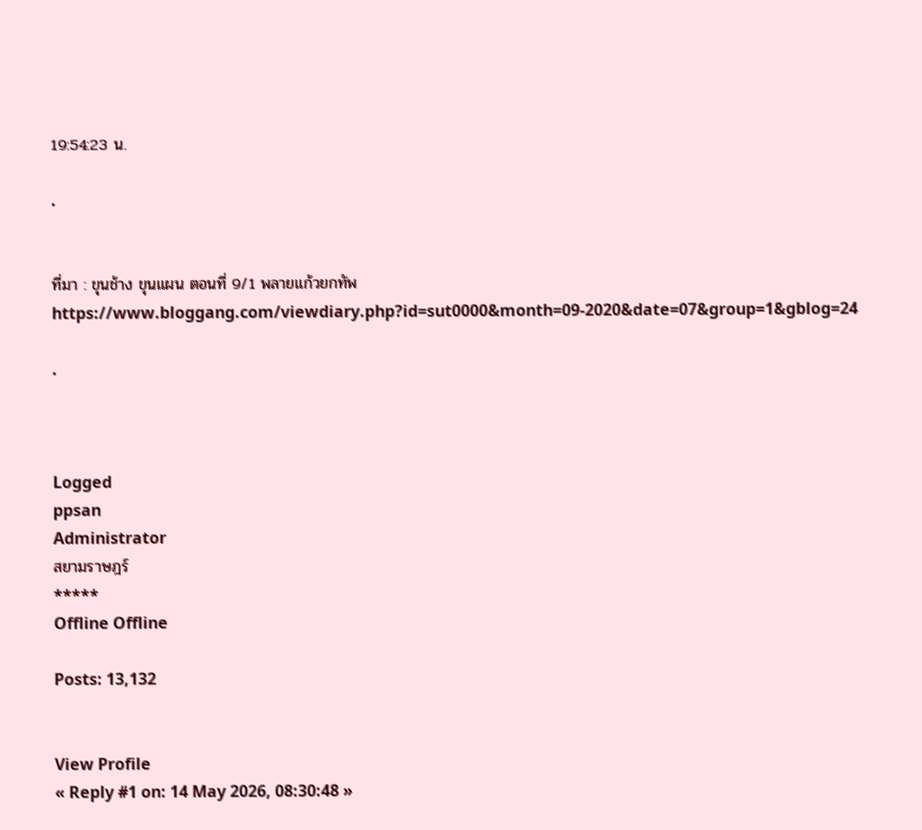19:54:23 น.

.


ที่มา : ขุนช้าง ขุนแผน ตอนที่ 9/1 พลายแก้วยกทัพ
https://www.bloggang.com/viewdiary.php?id=sut0000&month=09-2020&date=07&group=1&gblog=24

.



Logged
ppsan
Administrator
สยามราษฎร์
*****
Offline Offline

Posts: 13,132


View Profile
« Reply #1 on: 14 May 2026, 08:30:48 »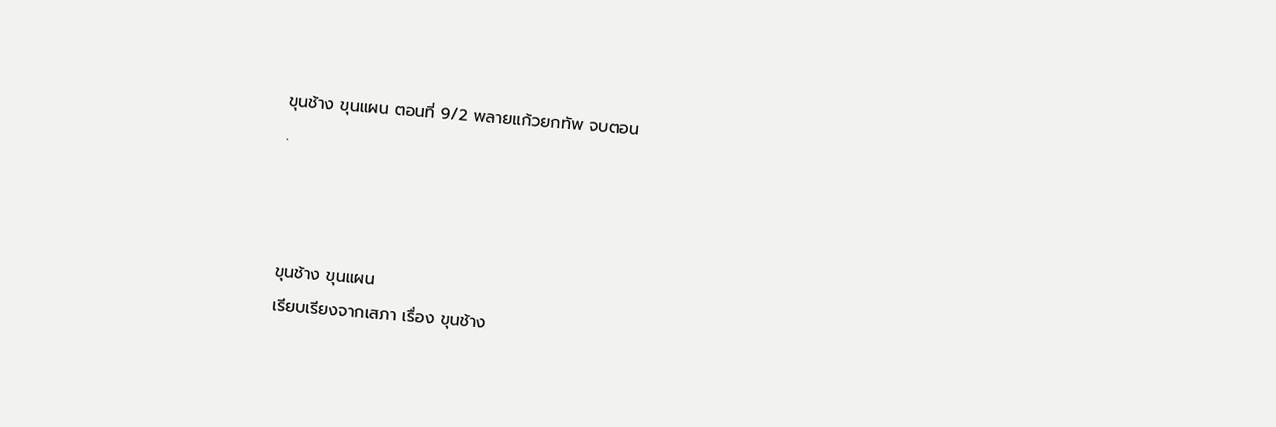ขุนช้าง ขุนแผน ตอนที่ 9/2 พลายแก้วยกทัพ จบตอน
.



ขุนช้าง ขุนแผน
เรียบเรียงจากเสภา เรื่อง ขุนช้าง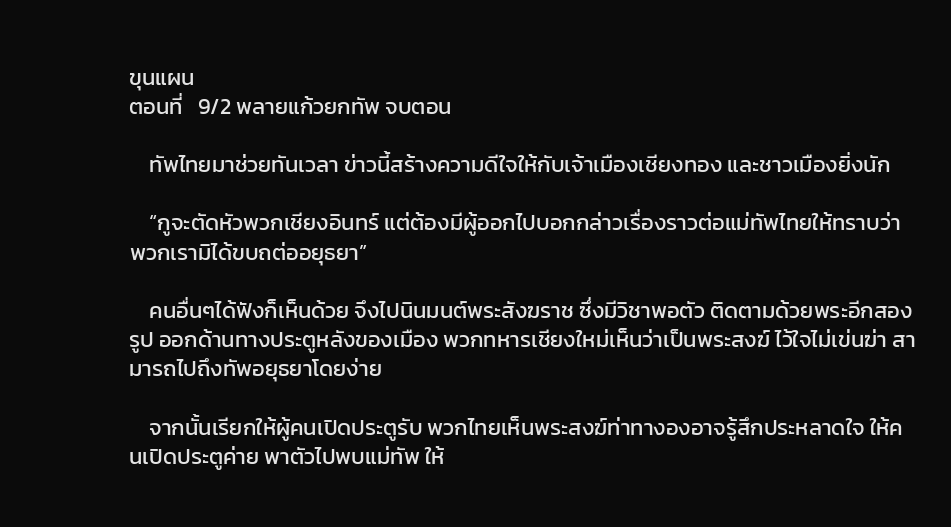ขุนแผน
ตอนที่   9/2 พลายแก้วยกทัพ จบตอน

    ทัพไทยมาช่วยทันเวลา ข่าวนี้สร้างความดีใจให้กับเจ้าเมืองเชียงทอง และชาวเมืองยิ่งนัก

    “กูจะตัดหัวพวกเชียงอินทร์ แต่ต้องมีผู้ออกไปบอกกล่าวเรื่องราวต่อแม่ทัพไทยให้ทราบว่า พวกเรามิได้ขบถต่ออยุธยา”

    คนอื่นๆได้ฟังก็เห็นด้วย จึงไปนินมนต์พระสังฆราช ซึ่งมีวิชาพอตัว ติดตามด้วยพระอีกสองรูป ออกด้านทางประตูหลังของเมือง พวกทหารเชียงใหม่เห็นว่าเป็นพระสงฆ์ ไว้ใจไม่เข่นฆ่า สามารถไปถึงทัพอยุธยาโดยง่าย

    จากนั้นเรียกให้ผู้คนเปิดประตูรับ พวกไทยเห็นพระสงฆ์ท่าทางองอาจรู้สึกประหลาดใจ ให้คนเปิดประตูค่าย พาตัวไปพบแม่ทัพ ให้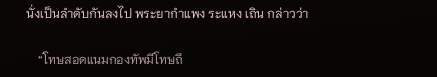นั่งเป็นลำดับกันลงไป พระยากำแพง ระแหง เถิน กล่าวว่า

    “โทษสอดแนมกองทัพมีโทษถึ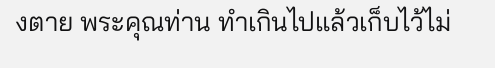งตาย พระคุณท่าน ทำเกินไปแล้วเก็บไว้ไม่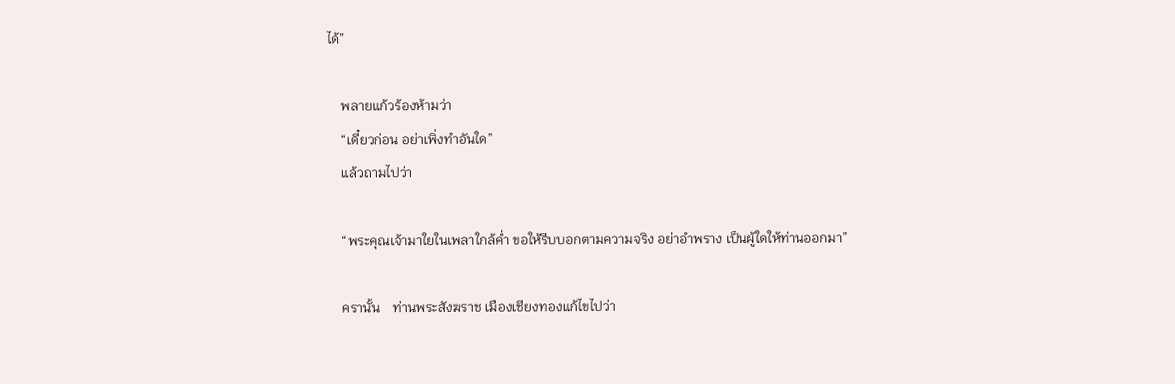ได้”

    พลายแก้วร้องห้ามว่า
    “เดี๋ยวก่อน อย่าเพิ่งทำอันใด”
    แล้วถามไปว่า

    “พระคุณเจ้ามาใยในเพลาใกล้ค่ำ ขอให้รีบบอกตามความจริง อย่าอำพราง เป็นผู้ใดให้ท่านออกมา”

    ครานั้น    ท่านพระสังฆราช เมืองเชียงทองแก้ไขไปว่า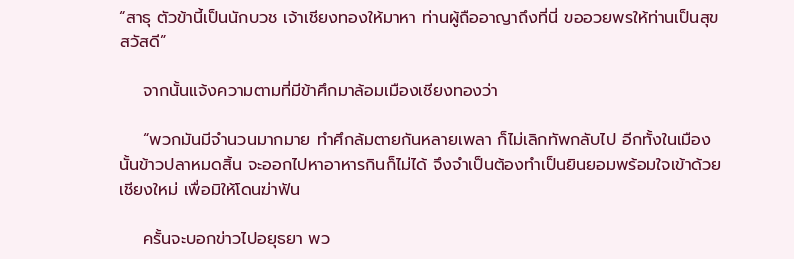“สาธุ ตัวข้านี้เป็นนักบวช เจ้าเชียงทองให้มาหา ท่านผู้ถืออาญาถึงที่นี่ ขออวยพรให้ท่านเป็นสุขสวัสดี”

    จากนั้นแจ้งความตามที่มีข้าศึกมาล้อมเมืองเชียงทองว่า

    “พวกมันมีจำนวนมากมาย ทำศึกล้มตายกันหลายเพลา ก็ไม่เลิกทัพกลับไป อีกทั้งในเมืองนั้นข้าวปลาหมดสิ้น จะออกไปหาอาหารกินก็ไม่ได้ จึงจำเป็นต้องทำเป็นยินยอมพร้อมใจเข้าด้วยเชียงใหม่ เพื่อมิให้โดนฆ่าฟัน

    ครั้นจะบอกข่าวไปอยุธยา พว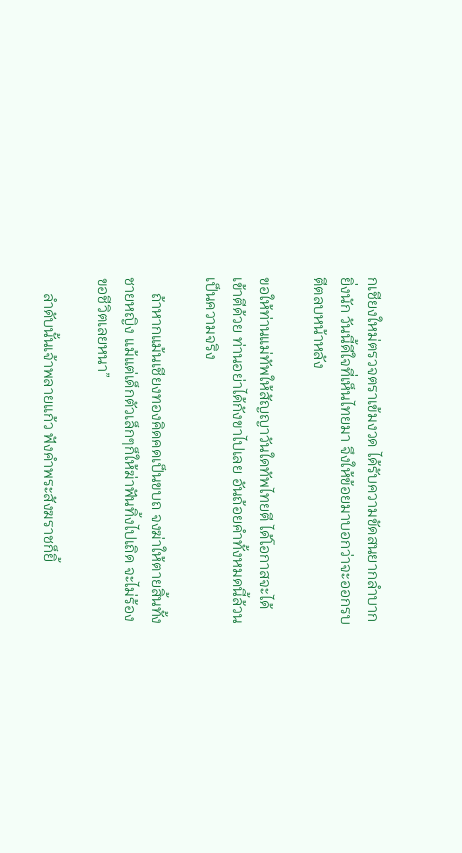กเชียงใหม่ตรวจตราเข้มงวด ได้รับความขัดสนยากลำบากยิ่งนัก วันนี้ดีใจที่เห็นไทยมา จึงให้ข้อยมาบอกว่าจะออกรบ ตีตลบหน้าหลัง

ขอให้ท่านแม่ทัพให้สัญญาวันใดทัพไทยตี ได้โอกาสจะได้เข้าตีด้วย ท่านอย่าได้กังขาไปเลย อันถ้อยคำทั้งหมดนี้ล้วนเป็นความจริง

    ถ้าหากแม้นเชียงทองคิดคดเป็นขบถ จงฆ่าให้ตายสิ้นทั้งชายหญิง แม้แต่เด็กตัวเล็กๆก็ให้ฆ่าฟันทิ้งไปเถิด จะไม่ร้องขอชีวิตเลยหนา”

    ลำดับนั้นเจ้าพลายแก้ว ฟังคำพระสังฆราชก็ยิ้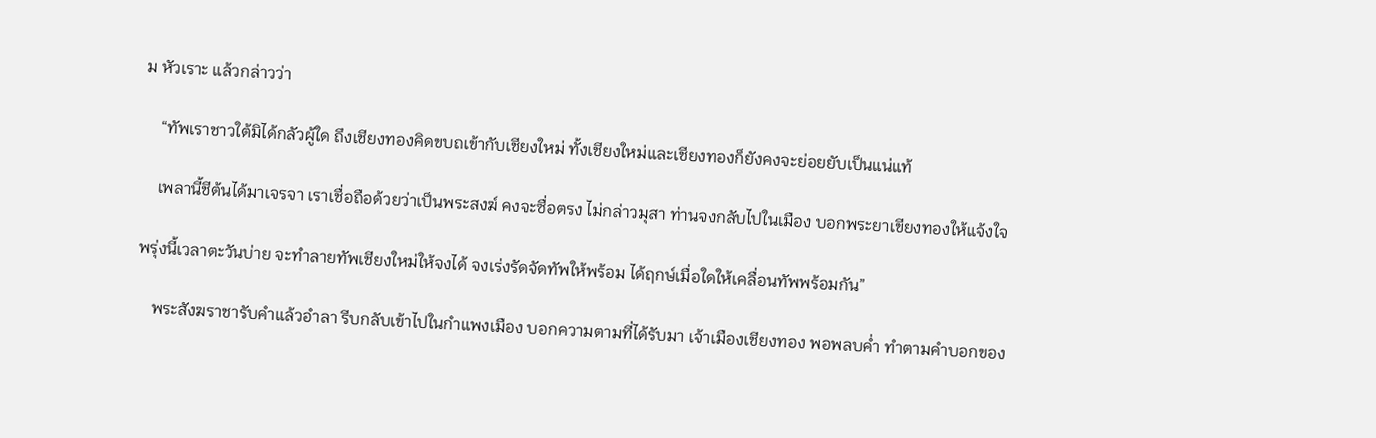ม หัวเราะ แล้วกล่าวว่า

    “ทัพเราชาวใต้มิได้กลัวผู้ใด ถึงเชียงทองคิดขบถเข้ากับเชียงใหม่ ทั้งเชียงใหม่และเชียงทองก็ยังคงจะย่อยยับเป็นแน่แท้

    เพลานี้ชีต้นได้มาเจรจา เราเชื่อถือด้วยว่าเป็นพระสงฆ์ คงจะซื่อตรง ไม่กล่าวมุสา ท่านจงกลับไปในเมือง บอกพระยาเขียงทองให้แจ้งใจ

พรุ่งนี้เวลาตะวันบ่าย จะทำลายทัพเชียงใหม่ให้จงได้ จงเร่งรัดจัดทัพให้พร้อม ได้ฤกษ์เมื่อใดให้เคลื่อนทัพพร้อมกัน”

    พระสังฆราชารับคำแล้วอำลา รีบกลับเข้าไปในกำแพงเมือง บอกความตามที่ได้รับมา เจ้าเมืองเชียงทอง พอพลบค่ำ ทำตามคำบอกของ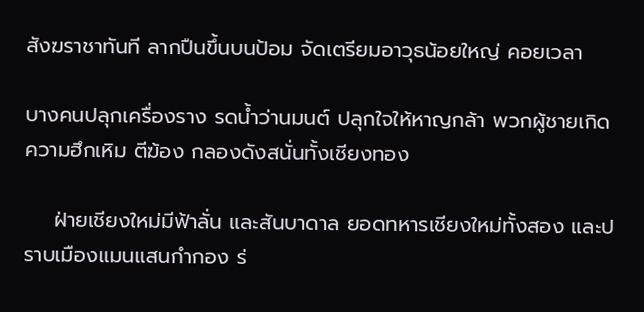สังฆราชาทันที ลากปืนขึ้นบนป้อม จัดเตรียมอาวุธน้อยใหญ่ คอยเวลา

บางคนปลุกเครื่องราง รดน้ำว่านมนต์ ปลุกใจให้หาญกล้า พวกผู้ชายเกิดความฮึกเหิม ตีฆ้อง กลองดังสนั่นทั้งเชียงทอง

    ฝ่ายเชียงใหม่มีฟ้าลั่น และสันบาดาล ยอดทหารเชียงใหม่ทั้งสอง และปราบเมืองแมนแสนกำกอง ร่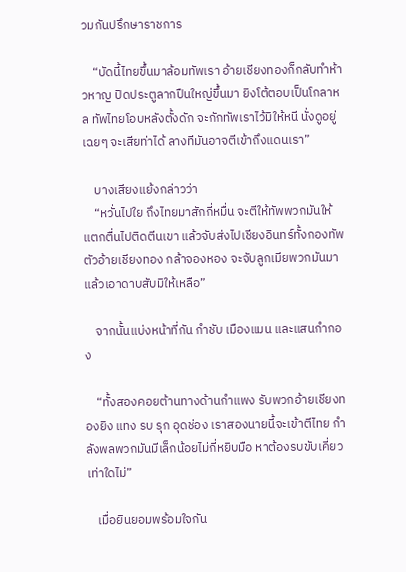วมกันปรึกษาราชการ

    “บัดนี้ไทยขึ้นมาล้อมทัพเรา อ้ายเชียงทองก็กลับทำห้าวหาญ ปิดประตูลากปืนใหญ่ขึ้นมา ยิงโต้ตอบเป็นโกลาหล ทัพไทยโอบหลังตั้งดัก จะกักทัพเราไว้มิให้หนี นั่งดูอยู่เฉยๆ จะเสียท่าได้ ลางทีมันอาจตีเข้าถึงแดนเรา”

    บางเสียงแย้งกล่าวว่า
    “หวั่นไปใย ถึงไทยมาสักกี่หมื่น จะตีให้ทัพพวกมันให้แตกตื่นไปติดตีนเขา แล้วจับส่งไปเชียงอินทร์ทั้งกองทัพ ตัวอ้ายเชียงทอง กล้าจองหอง จะจับลูกเมียพวกมันมาแล้วเอาดาบสับมิให้เหลือ”

    จากนั้นแบ่งหน้าที่กัน กำชับ เมืองแมน และแสนกำกอง

    “ทั้งสองคอยต้านทางด้านกำแพง รับพวกอ้ายเชียงทองยิง แทง รบ รุก อุดช่อง เราสองนายนี้จะเข้าตีไทย กำลังพลพวกมันมีเล็กน้อยไม่กี่หยิบมือ หาต้องรบขับเคี่ยวเท่าใดไม่”

    เมื่อยินยอมพร้อมใจกัน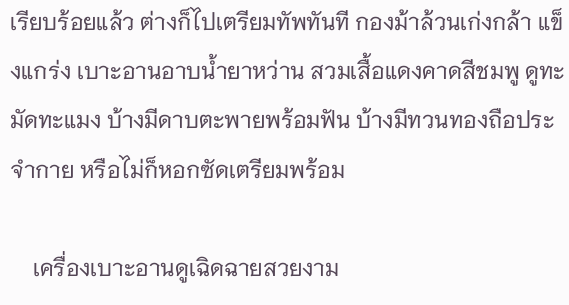เรียบร้อยแล้ว ต่างก็ไปเตรียมทัพทันที กองม้าล้วนเก่งกล้า แข็งแกร่ง เบาะอานอาบน้ำยาหว่าน สวมเสื้อแดงคาดสีชมพู ดูทะมัดทะแมง บ้างมีดาบตะพายพร้อมฟัน บ้างมีทวนทองถือประจำกาย หรือไม่ก็หอกซัดเตรียมพร้อม

    เครื่องเบาะอานดูเฉิดฉายสวยงาม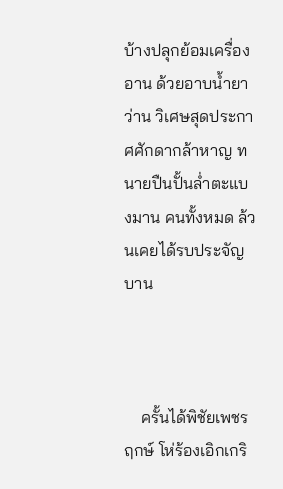บ้างปลุกย้อมเครื่องอาน ด้วยอาบน้ำยาว่าน วิเศษสุดประกาศศักดากล้าหาญ ทนายปืนปั้นล่ำตะแบงมาน คนทั้งหมด ล้วนเคยได้รบประจัญบาน



    ครั้นได้พิชัยเพชรฤกษ์ โห่ร้องเอิกเกริ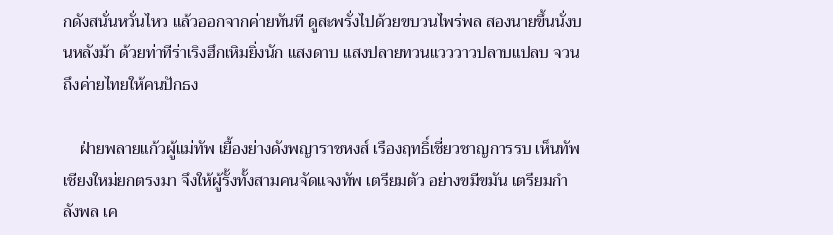กดังสนั่นหวั่นไหว แล้วออกจากค่ายทันที ดูสะพรั่งไปด้วยขบวนไพร่พล สองนายขึ้นนั่งบนหลังม้า ด้วยท่าทีร่าเริงฮึกเหิมยิ่งนัก แสงดาบ แสงปลายทวนแวววาวปลาบแปลบ จวนถึงค่ายไทยให้คนปักธง

    ฝ่ายพลายแก้วผู้แม่ทัพ เยื้องย่างดังพญาราชหงส์ เรืองฤทธิ์เชี่ยวชาญการรบ เห็นทัพเชียงใหม่ยกตรงมา จึงให้ผู้รั้งทั้งสามคนจัดแจงทัพ เตรียมตัว อย่างขมีขมัน เตรียมกำลังพล เค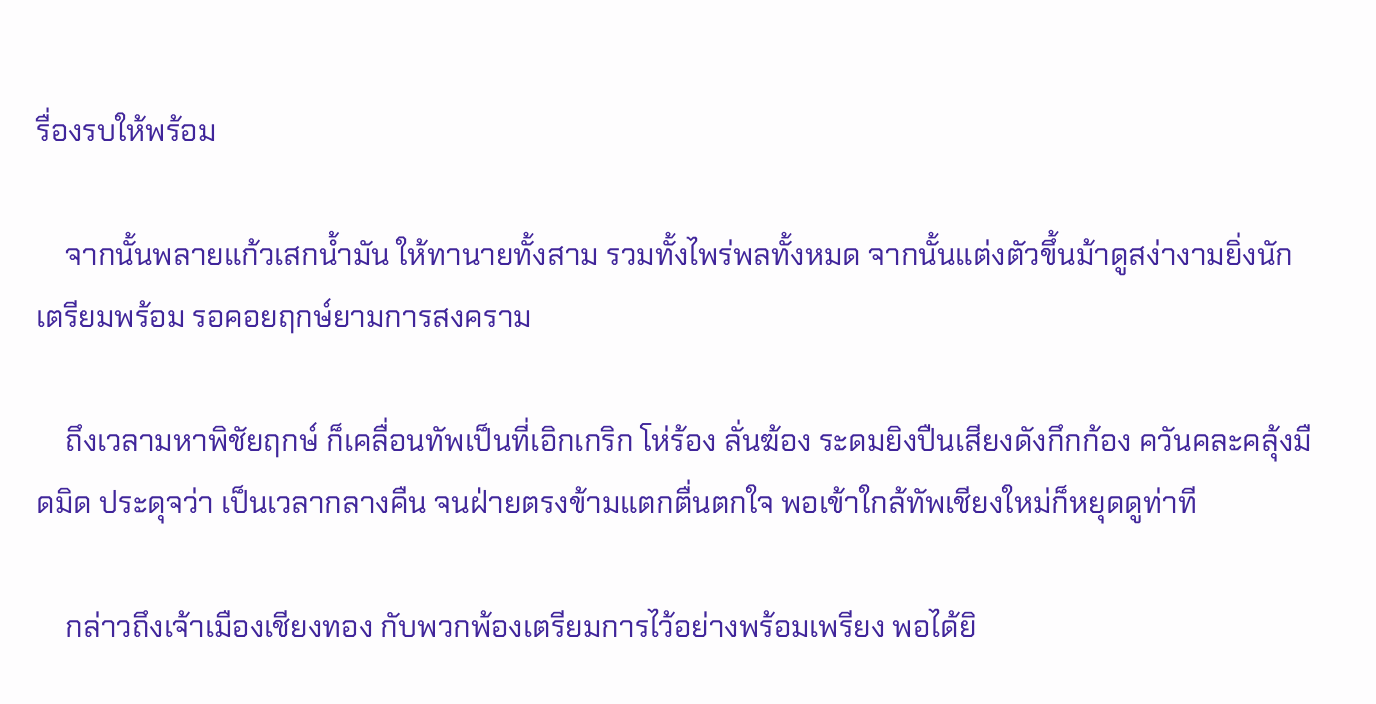รื่องรบให้พร้อม

    จากนั้นพลายแก้วเสกน้ำมัน ให้ทานายทั้งสาม รวมทั้งไพร่พลทั้งหมด จากนั้นแต่งตัวขึ้นม้าดูสง่างามยิ่งนัก เตรียมพร้อม รอคอยฤกษ์ยามการสงคราม

    ถึงเวลามหาพิชัยฤกษ์ ก็เคลื่อนทัพเป็นที่เอิกเกริก โห่ร้อง ลั่นฆ้อง ระดมยิงปืนเสียงดังกึกก้อง ควันคละคลุ้งมืดมิด ประดุจว่า เป็นเวลากลางคืน จนฝ่ายตรงข้ามแตกตื่นตกใจ พอเข้าใกล้ทัพเชียงใหม่ก็หยุดดูท่าที

    กล่าวถึงเจ้าเมืองเชียงทอง กับพวกพ้องเตรียมการไว้อย่างพร้อมเพรียง พอได้ยิ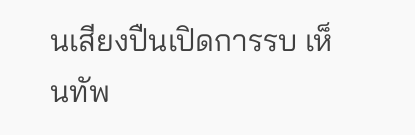นเสียงปืนเปิดการรบ เห็นทัพ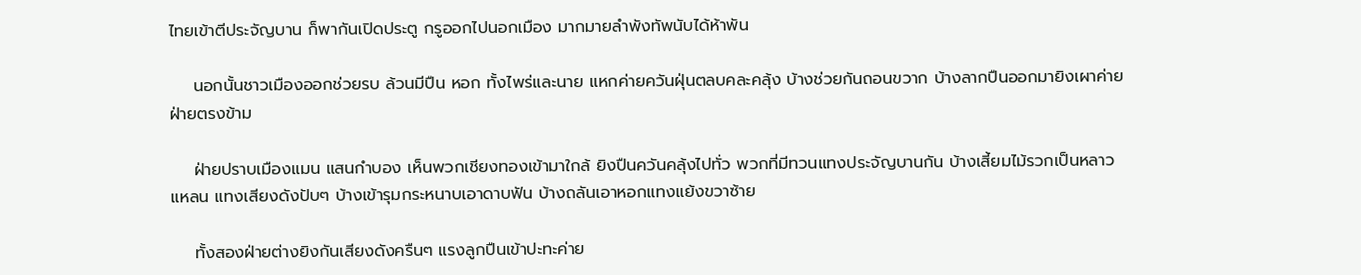ไทยเข้าตีประจัญบาน ก็พากันเปิดประตู กรูออกไปนอกเมือง มากมายลำพังทัพนับได้ห้าพัน

    นอกนั้นชาวเมืองออกช่วยรบ ล้วนมีปืน หอก ทั้งไพร่และนาย แหกค่ายควันฝุ่นตลบคละคลุ้ง บ้างช่วยกันถอนขวาก บ้างลากปืนออกมายิงเผาค่ายฝ่ายตรงข้าม

    ฝ่ายปราบเมืองแมน แสนกำบอง เห็นพวกเชียงทองเข้ามาใกล้ ยิงปืนควันคลุ้งไปทั่ว พวกที่มีทวนแทงประจัญบานกัน บ้างเสี้ยมไม้รวกเป็นหลาวแหลน แทงเสียงดังปับๆ บ้างเข้ารุมกระหนาบเอาดาบฟัน บ้างถลันเอาหอกแทงแย้งขวาซ้าย

    ทั้งสองฝ่ายต่างยิงกันเสียงดังครืนๆ แรงลูกปืนเข้าปะทะค่าย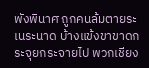พังพินาศ ถูกคนล้มตายระเนระนาด บ้างแข้งขาขาดกระจุยกระจายไป พวกเชียง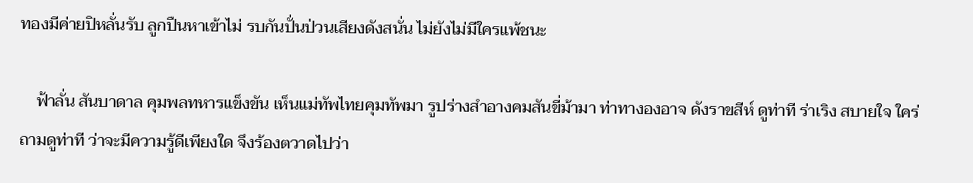ทองมีค่ายปิหลั่นรับ ลูกปืนหาเข้าไม่ รบกันปั่นป่วนเสียงดังสนั่น ไม่ยังไม่มีใครแพ้ชนะ

    ฟ้าลั่น สันบาดาล คุมพลทหารแข็งขัน เห็นแม่ทัพไทยคุมทัพมา รูปร่างสำอางคมสันขี่ม้ามา ท่าทางองอาจ ดังราขสีห์ ดูท่าที ร่าเริง สบายใจ ใคร่ถามดูท่าที ว่าจะมีความรู้ดีเพียงใด จึงร้องตวาดไปว่า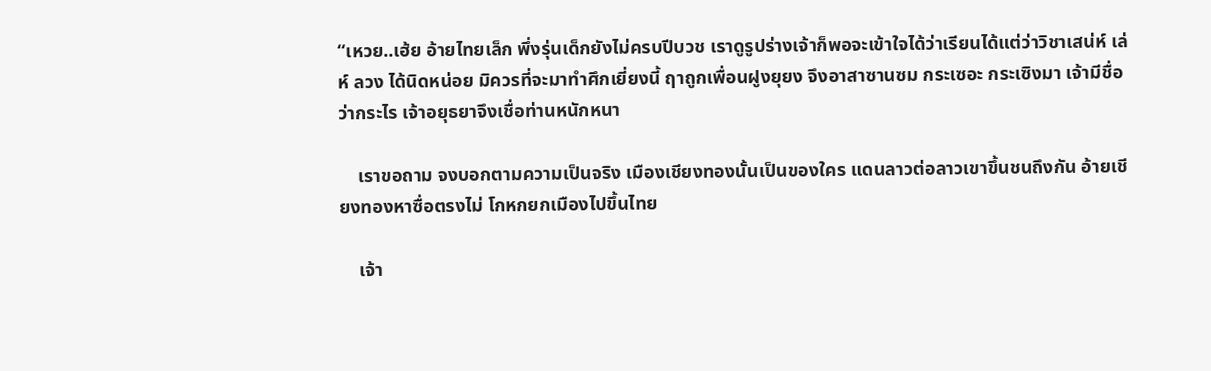“เหวย..เฮ้ย อ้ายไทยเล็ก พึ่งรุ่นเด็กยังไม่ครบปีบวช เราดูรูปร่างเจ้าก็พอจะเข้าใจได้ว่าเรียนได้แต่ว่าวิชาเสน่ห์ เล่ห์ ลวง ได้นิดหน่อย มิควรที่จะมาทำศึกเยี่ยงนี้ ฤาถูกเพื่อนฝูงยุยง จึงอาสาซานซม กระเซอะ กระเซิงมา เจ้ามีชื่อว่ากระไร เจ้าอยุธยาจึงเชื่อท่านหนักหนา

    เราขอถาม จงบอกตามความเป็นจริง เมืองเชียงทองนั้นเป็นของใคร แดนลาวต่อลาวเขาขึ้นชนถึงกัน อ้ายเชียงทองหาซื่อตรงไม่ โกหกยกเมืองไปขึ้นไทย

    เจ้า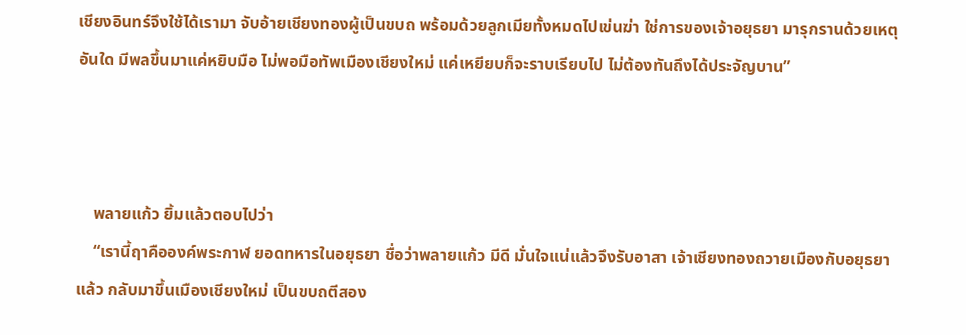เชียงอินทร์จึงใช้ได้เรามา จับอ้ายเชียงทองผู้เป็นขบถ พร้อมด้วยลูกเมียทั้งหมดไปเข่นฆ่า ใช่การของเจ้าอยุธยา มารุกรานด้วยเหตุอันใด มีพลขึ้นมาแค่หยิบมือ ไม่พอมือทัพเมืองเชียงใหม่ แค่เหยียบก็จะราบเรียบไป ไม่ต้องทันถึงได้ประจัญบาน”



    พลายแก้ว ยิ้มแล้วตอบไปว่า
    “เรานี้ฤาคือองค์พระกาฬ ยอดทหารในอยุธยา ชื่อว่าพลายแก้ว มีดี มั่นใจแน่แล้วจึงรับอาสา เจ้าเชียงทองถวายเมืองกับอยุธยาแล้ว กลับมาขึ้นเมืองเชียงใหม่ เป็นขบถตีสอง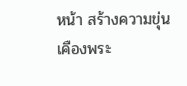หน้า สร้างความขุ่นเคืองพระ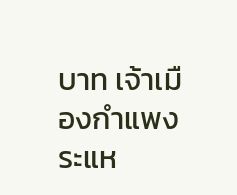บาท เจ้าเมืองกำแพง ระแห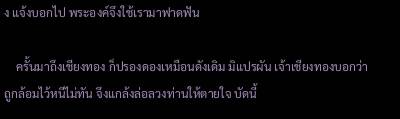ง แจ้งบอกไป พระองค์จึงใช้เรามาฟาดฟัน

    ครั้นมาถึงเชียงทอง ก็ปรองดองเหมือนดังเดิม มิแปรผัน เจ้าเชียงทองบอกว่าถูกล้อมไว้หนีไม่ทัน จึงแกล้งล่อลวงท่านให้ตายใจ บัดนี้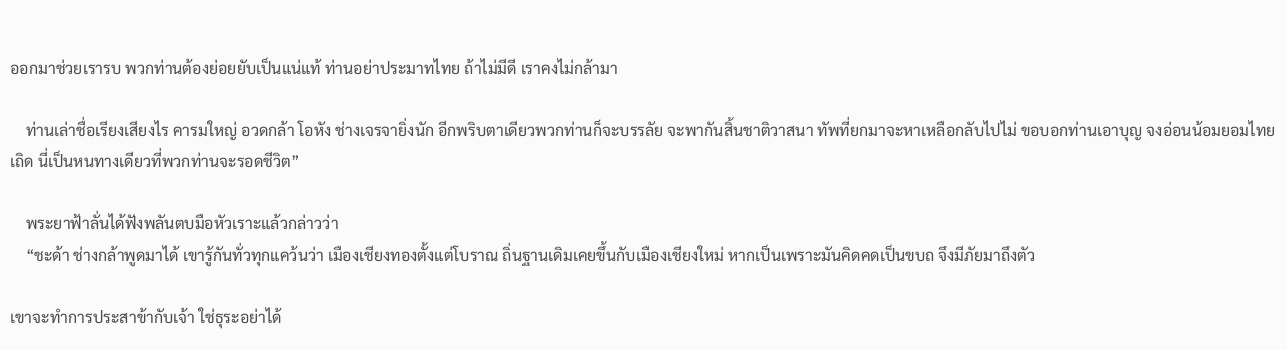ออกมาช่วยเรารบ พวกท่านต้องย่อยยับเป็นแน่แท้ ท่านอย่าประมาทไทย ถ้าไม่มีดี เราคงไม่กล้ามา

    ท่านเล่าชื่อเรียงเสียงไร คารมใหญ่ อวดกล้า โอหัง ช่างเจรจายิ่งนัก อีกพริบตาเดียวพวกท่านก็จะบรรลัย จะพากันสิ้นชาติวาสนา ทัพที่ยกมาจะหาเหลือกลับไปไม่ ขอบอกท่านเอาบุญ จงอ่อนน้อมยอมไทยเถิด นี่เป็นหนทางเดียวที่พวกท่านจะรอดชีวิต”

    พระยาฟ้าลั่นได้ฟังพลันตบมือหัวเราะแล้วกล่าวว่า
    “ชะด้า ช่างกล้าพูดมาได้ เขารู้กันทั่วทุกแคว้นว่า เมืองเชียงทองตั้งแต่โบราณ ถิ่นฐานเดิมเคยขึ้นกับเมืองเชียงใหม่ หากเป็นเพราะมันคิดคดเป็นขบถ จึงมีภัยมาถึงตัว

เขาจะทำการประสาข้ากับเจ้า ใช่ธุระอย่าได้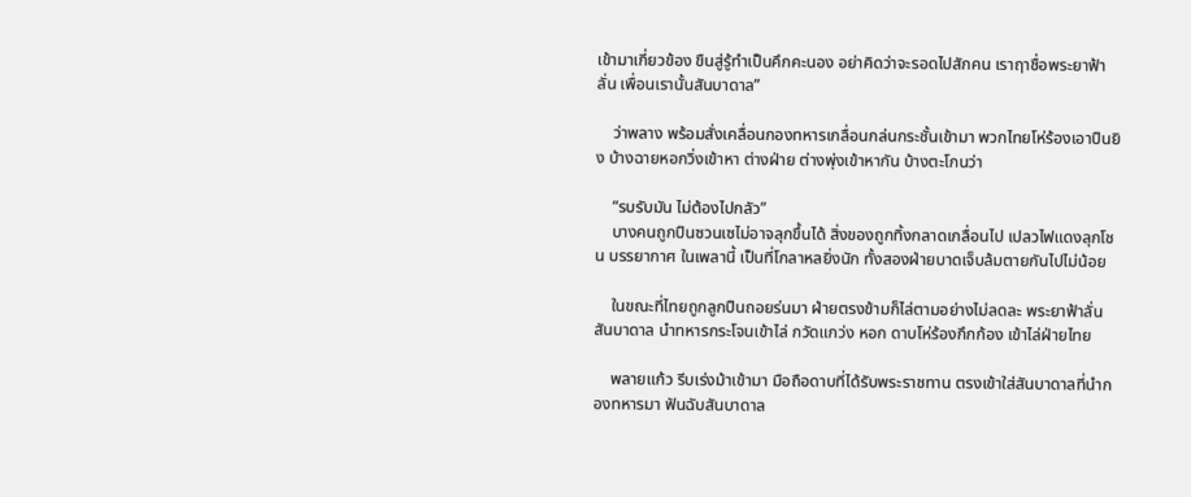เข้ามาเกี่ยวข้อง ขืนสู่รู้ทำเป็นคึกคะนอง อย่าคิดว่าจะรอดไปสักคน เราฤาชื่อพระยาฟ้าลั่น เพื่อนเรานั้นสันบาดาล”

    ว่าพลาง พร้อมสั่งเคลื่อนกองทหารเกลื่อนกล่นกระชั้นเข้ามา พวกไทยโห่ร้องเอาปืนยิง บ้างฉายหอกวิ่งเข้าหา ต่างฝ่าย ต่างพุ่งเข้าหากัน บ้างตะโกนว่า

    “รบรับมัน ไม่ต้องไปกลัว”
    บางคนถูกปืนซวนเซไม่อาจลุกขึ้นได้ สิ่งของถูกทิ้งกลาดเกลื่อนไป เปลวไฟแดงลุกโชน บรรยากาศ ในเพลานี้ เป็นที่โกลาหลยิ่งนัก ทั้งสองฝ่ายบาดเจ็บล้มตายกันไปไม่น้อย

    ในขณะที่ไทยถูกลูกปืนถอยร่นมา ฝ่ายตรงข้ามก็ไล่ตามอย่างไม่ลดละ พระยาฟ้าลั่น สันบาดาล นำทหารกระโจนเข้าไล่ กวัดแกว่ง หอก ดาบโห่ร้องกึกก้อง เข้าไล่ฝ่ายไทย

    พลายแก้ว รีบเร่งม้าเข้ามา มือถือดาบที่ได้รับพระราชทาน ตรงเข้าใส่สันบาดาลที่นำกองทหารมา ฟันฉับสันบาดาล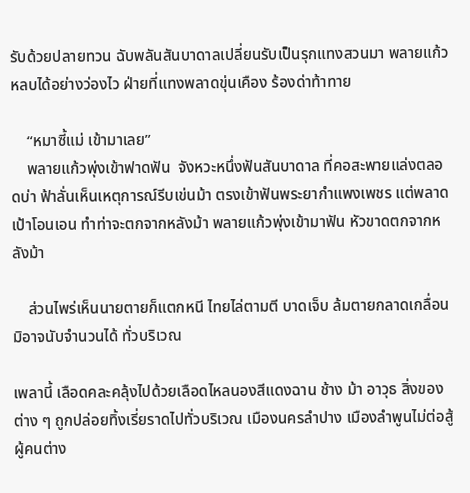รับด้วยปลายทวน ฉับพลันสันบาดาลเปลี่ยนรับเป็นรุกแทงสวนมา พลายแก้วหลบได้อย่างว่องไว ฝ่ายที่แทงพลาดขุ่นเคือง ร้องด่าท้าทาย

    “หมาซี้แม่ เข้ามาเลย”
    พลายแก้วพุ่งเข้าฟาดฟัน  จังหวะหนึ่งฟันสันบาดาล ที่คอสะพายแล่งตลอดบ่า ฟ้าลั่นเห็นเหตุการณ์รีบเข่นม้า ตรงเข้าฟันพระยากำแพงเพชร แต่พลาดเป้าโอนเอน ทำท่าจะตกจากหลังม้า พลายแก้วพุ่งเข้ามาฟัน หัวขาดตกจากหลังม้า

    ส่วนไพร่เห็นนายตายก็แตกหนี ไทยไล่ตามตี บาดเจ็บ ล้มตายกลาดเกลื่อน มิอาจนับจำนวนได้ ทั่วบริเวณ

เพลานี้ เลือดคละคลุ้งไปด้วยเลือดไหลนองสีแดงฉาน ช้าง ม้า อาวุธ สิ่งของต่าง ๆ ถูกปล่อยทิ้งเรี่ยราดไปทั่วบริเวณ เมืองนครลำปาง เมืองลำพูนไม่ต่อสู้ ผู้คนต่าง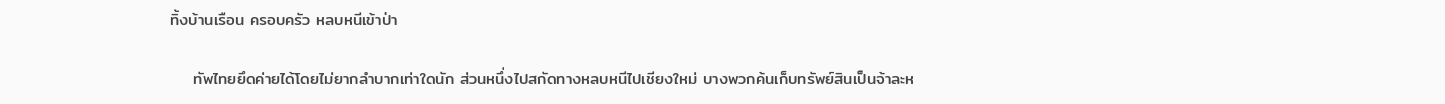ทิ้งบ้านเรือน ครอบครัว หลบหนีเข้าป่า

    ทัพไทยยึดค่ายได้โดยไม่ยากลำบากเท่าใดนัก ส่วนหนึ่งไปสกัดทางหลบหนีไปเชียงใหม่ บางพวกค้นเก็บทรัพย์สินเป็นจ้าละห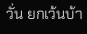วั่น ยกเว้นบ้า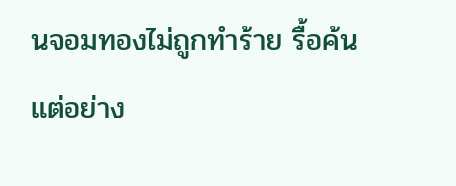นจอมทองไม่ถูกทำร้าย รื้อค้น แต่อย่าง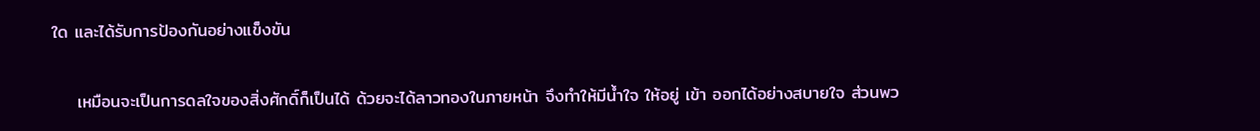ใด และได้รับการป้องกันอย่างแข็งขัน

    เหมือนจะเป็นการดลใจของสิ่งศักดิ์ก็เป็นได้ ด้วยจะได้ลาวทองในภายหน้า จึงทำให้มีน้ำใจ ให้อยู่ เข้า ออกได้อย่างสบายใจ ส่วนพว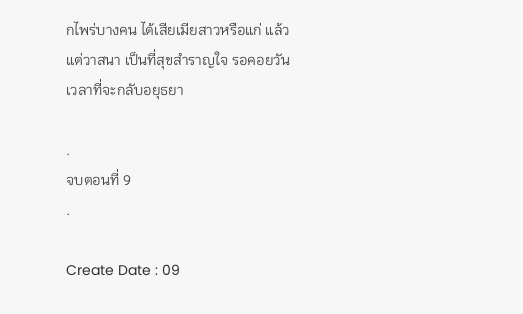กไพร่บางคน ได้เสียเมียสาวหรือแก่ แล้วแต่วาสนา เป็นที่สุขสำราญใจ รอคอยวันเวลาที่จะกลับอยุธยา

.
จบตอนที่ 9
.

Create Date : 09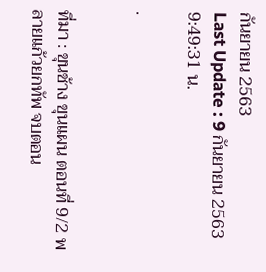กันยายน 2563
Last Update : 9 กันยายน 2563 9:49:31 น.

.


ที่มา : ขุนช้าง ขุนแผน ตอนที่ 9/2 พลายแก้วยกทัพ จบตอน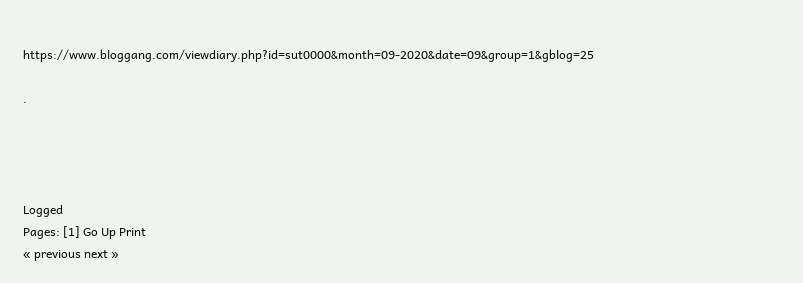https://www.bloggang.com/viewdiary.php?id=sut0000&month=09-2020&date=09&group=1&gblog=25

.




Logged
Pages: [1] Go Up Print
« previous next »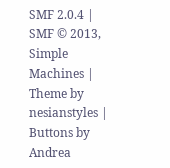SMF 2.0.4 | SMF © 2013, Simple Machines | Theme by nesianstyles | Buttons by Andrea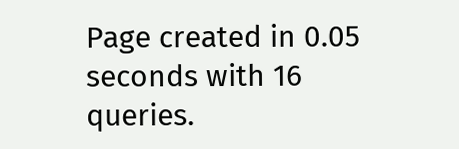Page created in 0.05 seconds with 16 queries.